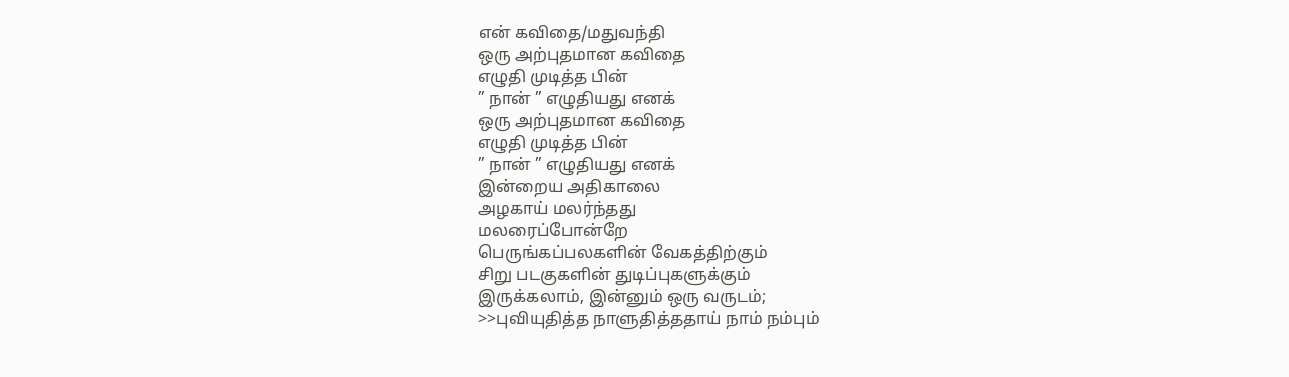என் கவிதை/மதுவந்தி
ஒரு அற்புதமான கவிதை
எழுதி முடித்த பின்
” நான் ” எழுதியது எனக்
ஒரு அற்புதமான கவிதை
எழுதி முடித்த பின்
” நான் ” எழுதியது எனக்
இன்றைய அதிகாலை
அழகாய் மலர்ந்தது
மலரைப்போன்றே
பெருங்கப்பலகளின் வேகத்திற்கும்
சிறு படகுகளின் துடிப்புகளுக்கும்
இருக்கலாம், இன்னும் ஒரு வருடம்;
>>புவியுதித்த நாளுதித்ததாய் நாம் நம்பும்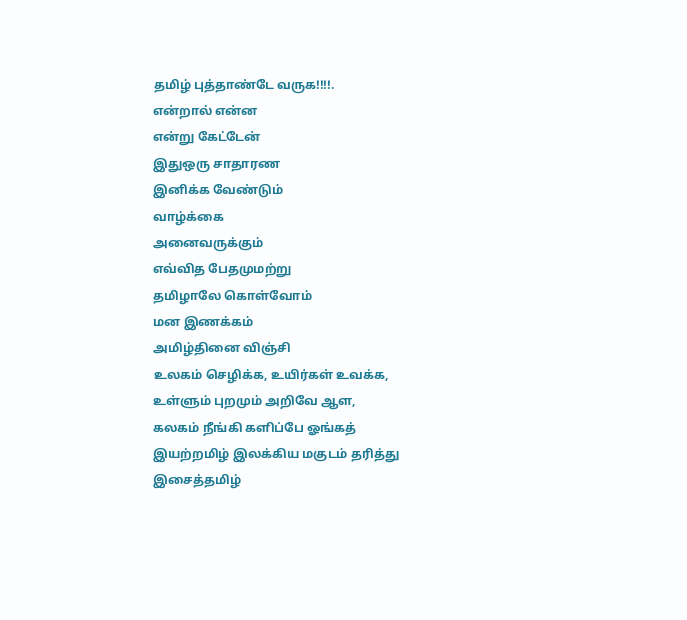தமிழ் புத்தாண்டே வருக!!!!.
என்றால் என்ன
என்று கேட்டேன்
இதுஒரு சாதாரண
இனிக்க வேண்டும்
வாழ்க்கை
அனைவருக்கும்
எவ்வித பேதமுமற்று
தமிழாலே கொள்வோம்
மன இணக்கம்
அமிழ்தினை விஞ்சி
உலகம் செழிக்க, உயிர்கள் உவக்க,
உள்ளும் புறமும் அறிவே ஆள,
கலகம் நீங்கி களிப்பே ஓங்கத்
இயற்றமிழ் இலக்கிய மகுடம் தரித்து
இசைத்தமிழ்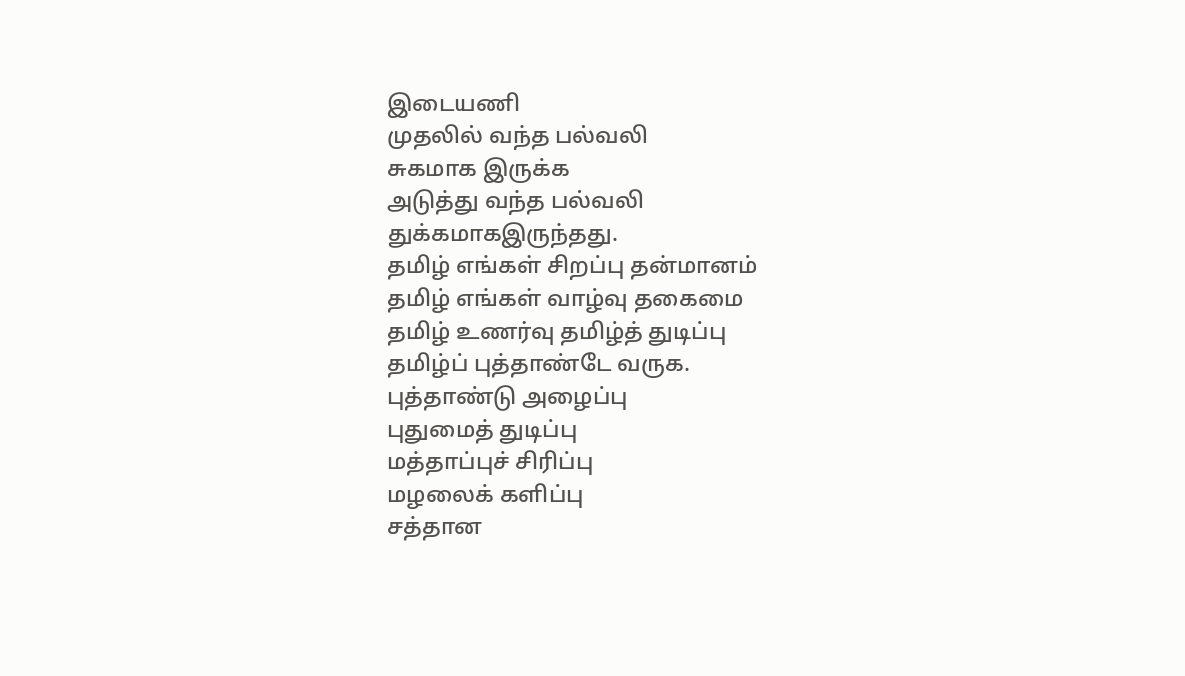இடையணி
முதலில் வந்த பல்வலி
சுகமாக இருக்க
அடுத்து வந்த பல்வலி
துக்கமாகஇருந்தது.
தமிழ் எங்கள் சிறப்பு தன்மானம்
தமிழ் எங்கள் வாழ்வு தகைமை
தமிழ் உணர்வு தமிழ்த் துடிப்பு
தமிழ்ப் புத்தாண்டே வருக.
புத்தாண்டு அழைப்பு
புதுமைத் துடிப்பு
மத்தாப்புச் சிரிப்பு
மழலைக் களிப்பு
சத்தான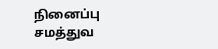நினைப்பு
சமத்துவ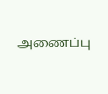அணைப்பு